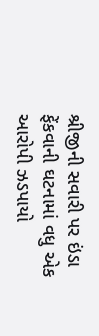શ્રીજીની સવારી પર ઇંડા ફેંકવાની ઘટનામાં વધુ એક આરોપી ઝડપાયો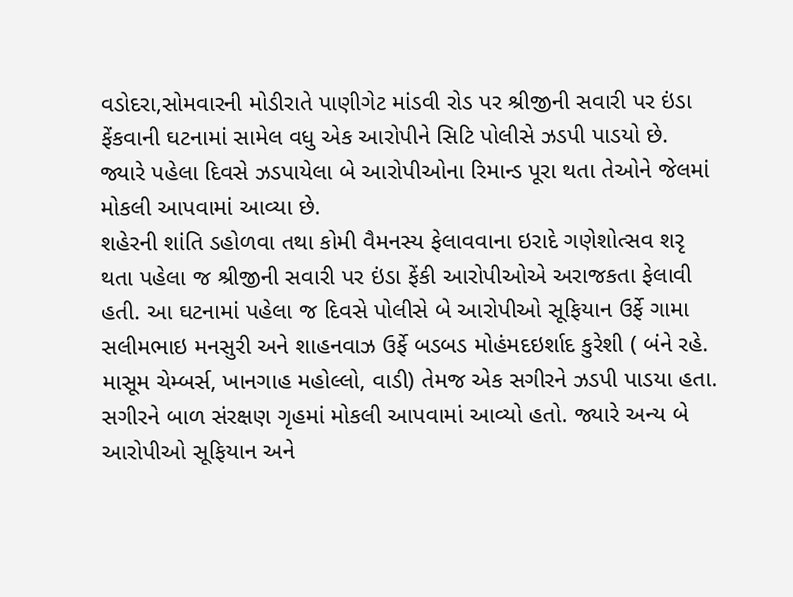વડોદરા,સોમવારની મોડીરાતે પાણીગેટ માંડવી રોડ પર શ્રીજીની સવારી પર ઇંડા ફેંકવાની ઘટનામાં સામેલ વધુ એક આરોપીને સિટિ પોલીસે ઝડપી પાડયો છે. જ્યારે પહેલા દિવસે ઝડપાયેલા બે આરોપીઓના રિમાન્ડ પૂરા થતા તેઓને જેલમાં મોકલી આપવામાં આવ્યા છે.
શહેરની શાંતિ ડહોળવા તથા કોમી વૈમનસ્ય ફેલાવવાના ઇરાદે ગણેશોત્સવ શરૃ થતા પહેલા જ શ્રીજીની સવારી પર ઇંડા ફેંકી આરોપીઓએ અરાજકતા ફેલાવી હતી. આ ઘટનામાં પહેલા જ દિવસે પોલીસે બે આરોપીઓ સૂફિયાન ઉર્ફે ગામા સલીમભાઇ મનસુરી અને શાહનવાઝ ઉર્ફે બડબડ મોહંમદઇર્શાદ કુરેશી ( બંને રહે. માસૂમ ચેમ્બર્સ, ખાનગાહ મહોલ્લો, વાડી) તેમજ એક સગીરને ઝડપી પાડયા હતા. સગીરને બાળ સંરક્ષણ ગૃહમાં મોકલી આપવામાં આવ્યો હતો. જ્યારે અન્ય બે આરોપીઓ સૂફિયાન અને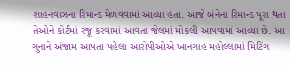શાહનવાઝના રિમાન્ડ મેળવવામાં આવ્યા હતા. આજે બંનેના રિમાન્ડ પૂરા થતા તેઓને કોર્ટમાં રજૂ કરવામાં આવતા જેલમાં મોકલી આપવામાં આવ્યા છે. આ ગુનાને અંજામ આપતા પહેલા આરોપીઓએ ખાનગાહ મહોલ્લામાં મિટિંગ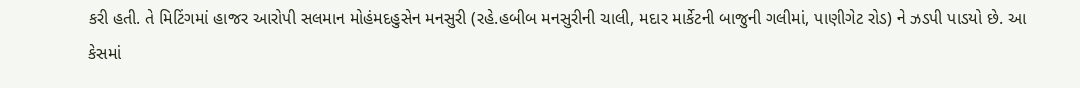કરી હતી. તે મિટિંગમાં હાજર આરોપી સલમાન મોહંમદહુસેન મનસુરી (રહે.હબીબ મનસુરીની ચાલી, મદાર માર્કેટની બાજુની ગલીમાં, પાણીગેટ રોડ) ને ઝડપી પાડયો છે. આ કેસમાં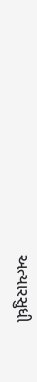અત્યારસુધી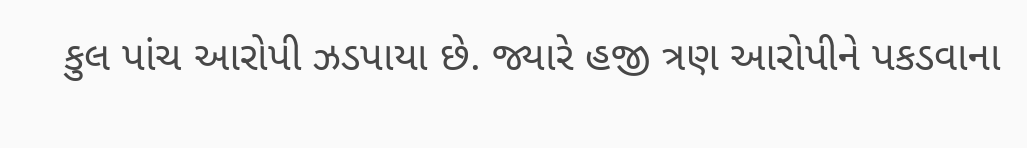કુલ પાંચ આરોપી ઝડપાયા છે. જ્યારે હજી ત્રણ આરોપીને પકડવાના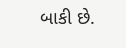બાકી છે.